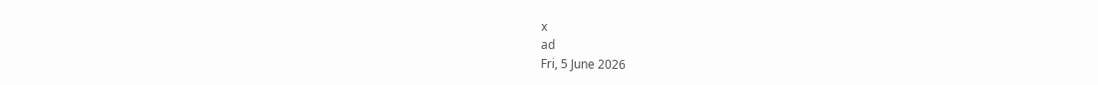x
ad
Fri, 5 June 2026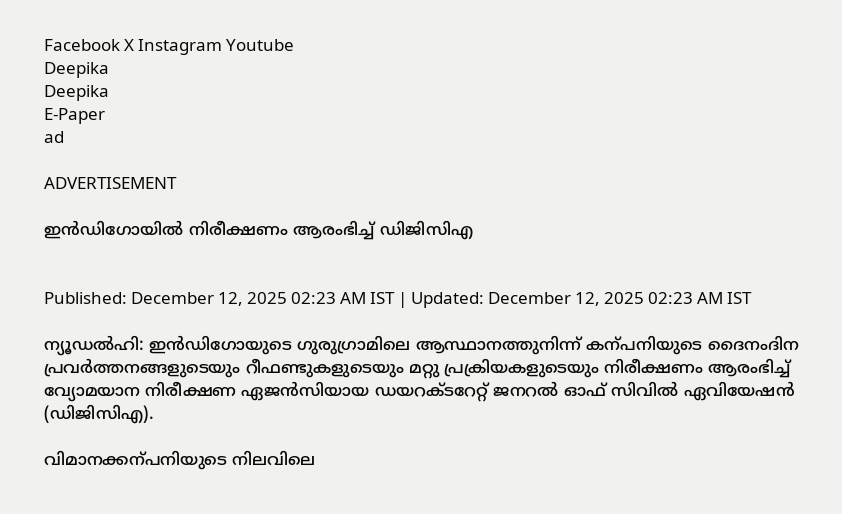Facebook X Instagram Youtube
Deepika
Deepika
E-Paper
ad

ADVERTISEMENT

ഇൻഡിഗോയിൽ നിരീക്ഷണം ആരംഭിച്ച് ഡിജിസിഎ


Published: December 12, 2025 02:23 AM IST | Updated: December 12, 2025 02:23 AM IST

ന്യൂഡൽഹി: ഇൻഡിഗോയുടെ ഗുരുഗ്രാമിലെ ആസ്ഥാനത്തുനിന്ന് കന്പനിയുടെ ദൈനംദിന പ്രവർത്തനങ്ങളുടെയും റീഫണ്ടുകളുടെയും മറ്റു പ്രക്രിയകളുടെയും നിരീക്ഷണം ആരംഭിച്ച് വ്യോമയാന നിരീക്ഷണ ഏജൻസിയായ ഡയറക്‌ടറേറ്റ് ജനറൽ ഓഫ് സിവിൽ ഏവിയേഷൻ (ഡിജിസിഎ).

വിമാനക്കന്പനിയുടെ നിലവിലെ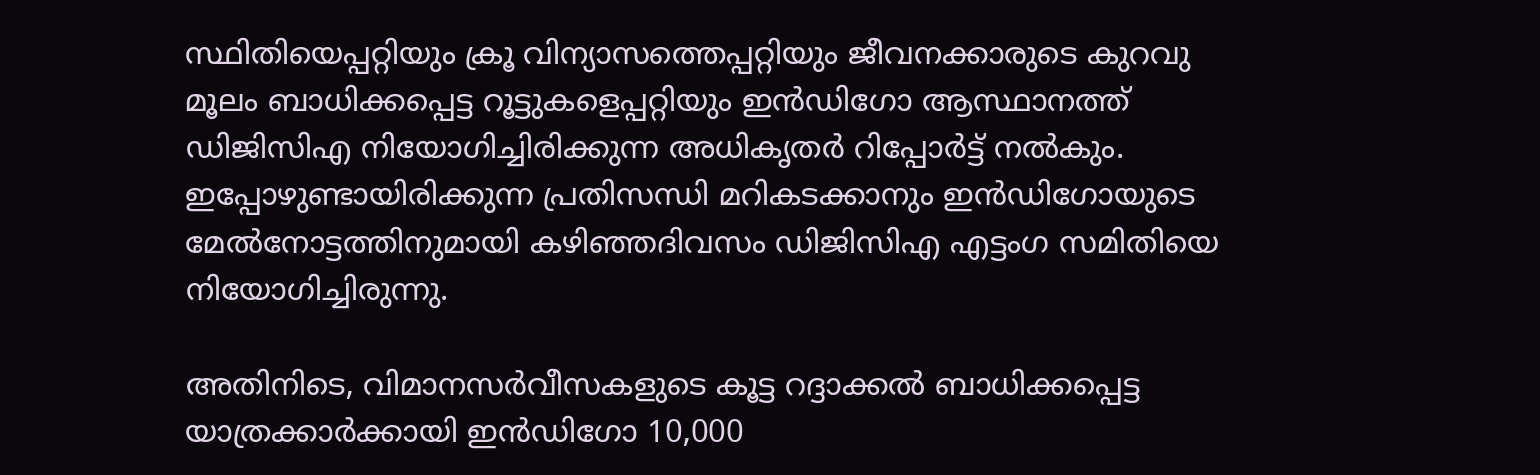സ്ഥിതിയെപ്പറ്റിയും ക്രൂ വിന്യാസത്തെപ്പറ്റിയും ജീവനക്കാരുടെ കുറവു മൂലം ബാധിക്കപ്പെട്ട റൂട്ടുകളെപ്പറ്റിയും ഇൻഡിഗോ ആസ്ഥാനത്ത് ഡിജിസിഎ നിയോഗിച്ചിരിക്കുന്ന അധികൃതർ റിപ്പോർട്ട് നൽകും. ഇപ്പോഴുണ്ടായിരിക്കുന്ന പ്രതിസന്ധി മറികടക്കാനും ഇൻഡിഗോയുടെ മേൽനോട്ടത്തിനുമായി കഴിഞ്ഞദിവസം ഡിജിസിഎ എട്ടംഗ സമിതിയെ നിയോഗിച്ചിരുന്നു.

അതിനിടെ, വിമാനസർവീസകളുടെ കൂട്ട റദ്ദാക്കൽ ബാധിക്കപ്പെട്ട യാത്രക്കാർക്കായി ഇൻഡിഗോ 10,000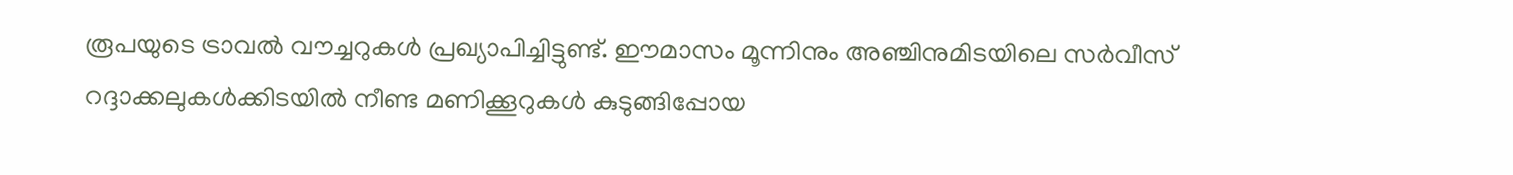രൂപയുടെ ട്രാവൽ വൗച്ചറുകൾ പ്രഖ്യാപിച്ചിട്ടുണ്ട്. ഈമാസം മൂന്നിനും അഞ്ചിനുമിടയിലെ സർവീസ് റദ്ദാക്കലുകൾക്കിടയിൽ നീണ്ട മണിക്കൂറുകൾ കുടുങ്ങിപ്പോയ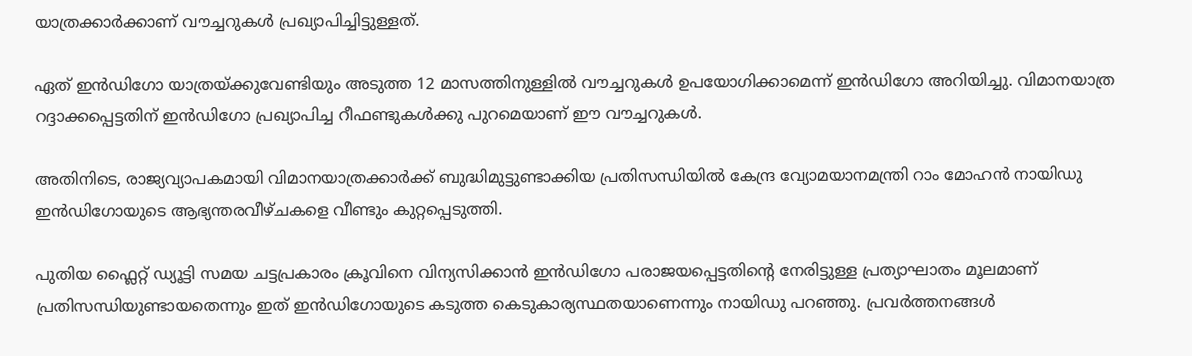യാത്രക്കാർക്കാണ് വൗച്ചറുകൾ പ്രഖ്യാപിച്ചിട്ടുള്ളത്.

ഏത് ഇൻഡിഗോ യാത്രയ്ക്കുവേണ്ടിയും അടുത്ത 12 മാസത്തിനുള്ളിൽ വൗച്ചറുകൾ ഉപയോഗിക്കാമെന്ന് ഇൻഡിഗോ അറിയിച്ചു. വിമാനയാത്ര റദ്ദാക്കപ്പെട്ടതിന് ഇൻഡിഗോ പ്രഖ്യാപിച്ച റീഫണ്ടുകൾക്കു പുറമെയാണ് ഈ വൗച്ചറുകൾ.

അതിനിടെ, രാജ്യവ്യാപകമായി വിമാനയാത്രക്കാർക്ക് ബുദ്ധിമുട്ടുണ്ടാക്കിയ പ്രതിസന്ധിയിൽ കേന്ദ്ര വ്യോമയാനമന്ത്രി റാം മോഹൻ നായിഡു ഇൻഡിഗോയുടെ ആഭ്യന്തരവീഴ്ചകളെ വീണ്ടും കുറ്റപ്പെടുത്തി.

പുതിയ ഫ്ലൈറ്റ് ഡ്യൂട്ടി സമയ ചട്ടപ്രകാരം ക്രൂവിനെ വിന്യസിക്കാൻ ഇൻഡിഗോ പരാജയപ്പെട്ടതിന്‍റെ നേരിട്ടുള്ള പ്രത്യാഘാതം മൂലമാണ് പ്രതിസന്ധിയുണ്ടായതെന്നും ഇത് ഇൻഡിഗോയുടെ കടുത്ത കെടുകാര്യസ്ഥതയാണെന്നും നായിഡു പറഞ്ഞു. പ്രവർത്തനങ്ങൾ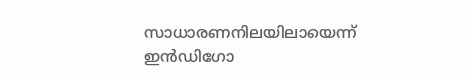സാധാരണനിലയിലായെന്ന് ഇൻഡിഗോ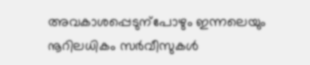അവകാശപ്പെടുന്പോഴും ഇന്നലെയും നൂറിലധികം സർവീസുകൾ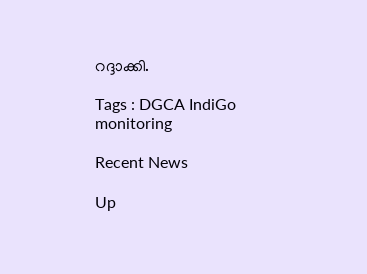റദ്ദാക്കി.

Tags : DGCA IndiGo monitoring

Recent News

Up